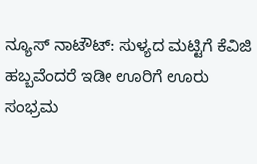ನ್ಯೂಸ್ ನಾಟೌಟ್: ಸುಳ್ಯದ ಮಟ್ಟಿಗೆ ಕೆವಿಜಿ ಹಬ್ಬವೆಂದರೆ ಇಡೀ ಊರಿಗೆ ಊರು ಸಂಭ್ರಮ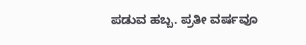ಪಡುವ ಹಬ್ಬ. ಪ್ರತೀ ವರ್ಷವೂ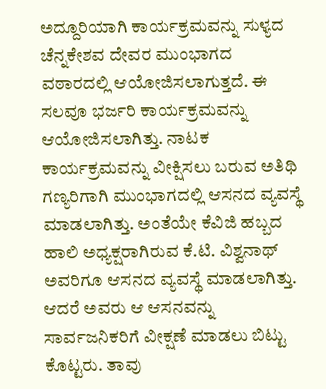ಅದ್ದೂರಿಯಾಗಿ ಕಾರ್ಯಕ್ರಮವನ್ನು ಸುಳ್ಯದ ಚೆನ್ನಕೇಶವ ದೇವರ ಮುಂಭಾಗದ ವಠಾರದಲ್ಲಿ ಆಯೋಜಿಸಲಾಗುತ್ತದೆ. ಈ ಸಲವೂ ಭರ್ಜರಿ ಕಾರ್ಯಕ್ರಮವನ್ನು ಆಯೋಜಿಸಲಾಗಿತ್ತು. ನಾಟಕ ಕಾರ್ಯಕ್ರಮವನ್ನು ವೀಕ್ಷಿಸಲು ಬರುವ ಅತಿಥಿ ಗಣ್ಯರಿಗಾಗಿ ಮುಂಭಾಗದಲ್ಲಿ ಆಸನದ ವ್ಯವಸ್ಥೆ ಮಾಡಲಾಗಿತ್ತು. ಅಂತೆಯೇ ಕೆವಿಜಿ ಹಬ್ಬದ ಹಾಲಿ ಅಧ್ಯಕ್ಷರಾಗಿರುವ ಕೆ.ಟಿ. ವಿಶ್ವನಾಥ್ ಅವರಿಗೂ ಆಸನದ ವ್ಯವಸ್ಥೆ ಮಾಡಲಾಗಿತ್ತು. ಆದರೆ ಅವರು ಆ ಆಸನವನ್ನು ಸಾರ್ವಜನಿಕರಿಗೆ ವೀಕ್ಷಣೆ ಮಾಡಲು ಬಿಟ್ಟು ಕೊಟ್ಟರು. ತಾವು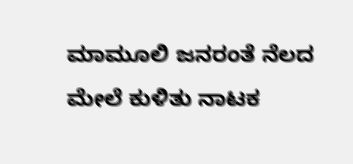ಮಾಮೂಲಿ ಜನರಂತೆ ನೆಲದ ಮೇಲೆ ಕುಳಿತು ನಾಟಕ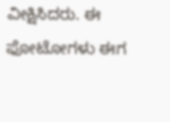ವೀಕ್ಷಿಸಿದರು. ಈ ಫೋಟೋಗಳು ಈಗ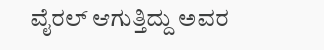ವೈರಲ್ ಆಗುತ್ತಿದ್ದು ಅವರ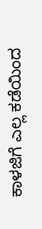ಕಾಳಜಿಗೆ ಎಲ್ಲ ಕಡೆಯಿಂದ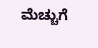ಮೆಚ್ಚುಗೆ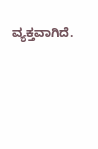ವ್ಯಕ್ತವಾಗಿದೆ.